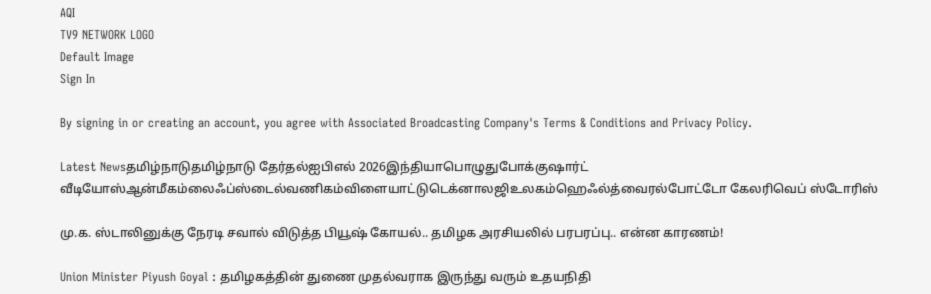AQI
TV9 NETWORK LOGO
Default Image
Sign In

By signing in or creating an account, you agree with Associated Broadcasting Company's Terms & Conditions and Privacy Policy.

Latest Newsதமிழ்நாடுதமிழ்நாடு தேர்தல்ஐபிஎல் 2026இந்தியாபொழுதுபோக்குஷார்ட் வீடியோஸ்ஆன்மீகம்லைஃப்ஸ்டைல்வணிகம்விளையாட்டுடெக்னாலஜிஉலகம்ஹெஃல்த்வைரல்போட்டோ கேலரிவெப் ஸ்டோரிஸ்

மு.க. ஸ்டாலினுக்கு நேரடி சவால் விடுத்த பியூஷ் கோயல்.. தமிழக அரசியலில் பரபரப்பு.. என்ன காரணம்!

Union Minister Piyush Goyal : தமிழகத்தின் துணை முதல்வராக இருந்து வரும் உதயநிதி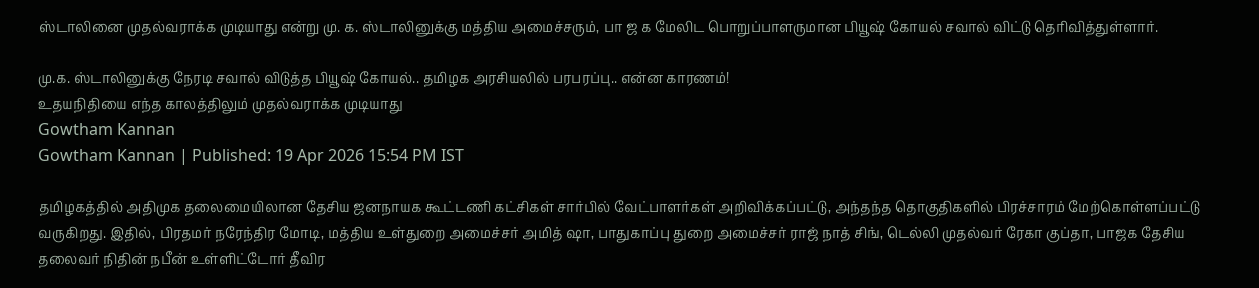ஸ்டாலினை முதல்வராக்க முடியாது என்று மு. க. ஸ்டாலினுக்கு மத்திய அமைச்சரும், பா ஜ க மேலிட பொறுப்பாளருமான பியூஷ் கோயல் சவால் விட்டு தெரிவித்துள்ளார்.

மு.க. ஸ்டாலினுக்கு நேரடி சவால் விடுத்த பியூஷ் கோயல்.. தமிழக அரசியலில் பரபரப்பு.. என்ன காரணம்!
உதயநிதியை எந்த காலத்திலும் முதல்வராக்க முடியாது
Gowtham Kannan
Gowtham Kannan | Published: 19 Apr 2026 15:54 PM IST

தமிழகத்தில் அதிமுக தலைமையிலான தேசிய ஜனநாயக கூட்டணி கட்சிகள் சார்பில் வேட்பாளர்கள் அறிவிக்கப்பட்டு, அந்தந்த தொகுதிகளில் பிரச்சாரம் மேற்கொள்ளப்பட்டு வருகிறது. இதில், பிரதமர் நரேந்திர மோடி, மத்திய உள்துறை அமைச்சர் அமித் ஷா, பாதுகாப்பு துறை அமைச்சர் ராஜ் நாத் சிங், டெல்லி முதல்வர் ரேகா குப்தா, பாஜக தேசிய தலைவர் நிதின் நபீன் உள்ளிட்டோர் தீவிர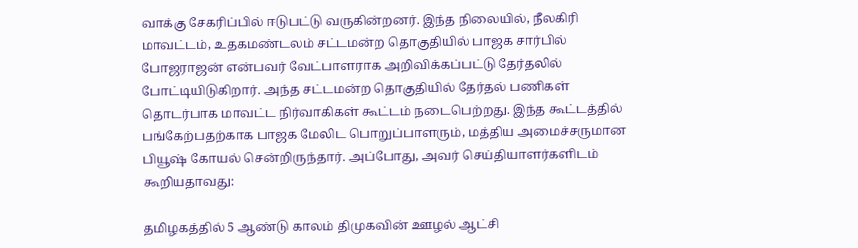வாக்கு சேகரிப்பில் ஈடுபட்டு வருகின்றனர். இந்த நிலையில், நீலகிரி மாவட்டம், உதகமண்டலம் சட்டமன்ற தொகுதியில் பாஜக சார்பில் போஜராஜன் என்பவர் வேட்பாளராக அறிவிக்கப்பட்டு தேர்தலில் போட்டியிடுகிறார். அந்த சட்டமன்ற தொகுதியில் தேர்தல் பணிகள் தொடர்பாக மாவட்ட நிர்வாகிகள் கூட்டம் நடைபெற்றது. இந்த கூட்டத்தில் பங்கேற்பதற்காக பாஜக மேலிட பொறுப்பாளரும், மத்திய அமைச்சருமான பியூஷ் கோயல் சென்றிருந்தார். அப்போது, அவர் செய்தியாளர்களிடம் கூறியதாவது:

தமிழகத்தில் 5 ஆண்டு காலம் திமுகவின் ஊழல் ஆட்சி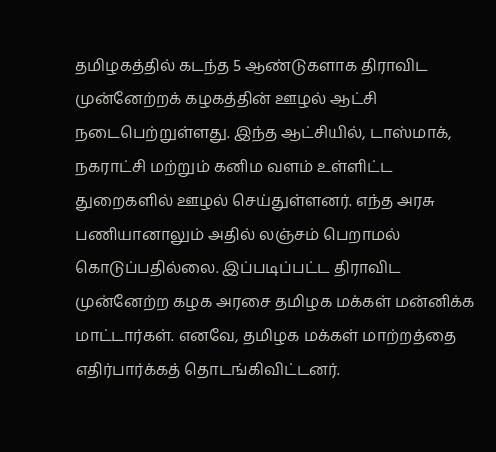தமிழகத்தில் கடந்த 5 ஆண்டுகளாக திராவிட முன்னேற்றக் கழகத்தின் ஊழல் ஆட்சி நடைபெற்றுள்ளது. இந்த ஆட்சியில், டாஸ்மாக், நகராட்சி மற்றும் கனிம வளம் உள்ளிட்ட துறைகளில் ஊழல் செய்துள்ளனர். எந்த அரசு பணியானாலும் அதில் லஞ்சம் பெறாமல் கொடுப்பதில்லை. இப்படிப்பட்ட திராவிட முன்னேற்ற கழக அரசை தமிழக மக்கள் மன்னிக்க மாட்டார்கள். எனவே, தமிழக மக்கள் மாற்றத்தை எதிர்பார்க்கத் தொடங்கிவிட்டனர்.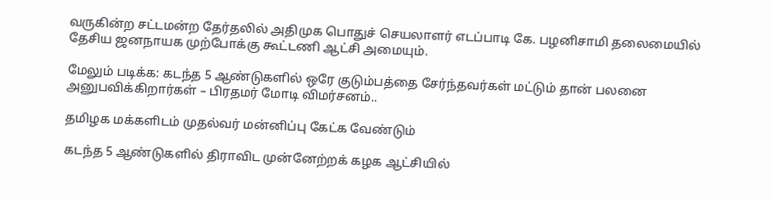வருகின்ற சட்டமன்ற தேர்தலில் அதிமுக பொதுச் செயலாளர் எடப்பாடி கே. பழனிசாமி தலைமையில் தேசிய ஜனநாயக முற்போக்கு கூட்டணி ஆட்சி அமையும்.

மேலும் படிக்க: கடந்த 5 ஆண்டுகளில் ஒரே குடும்பத்தை சேர்ந்தவர்கள் மட்டும் தான் பலனை அனுபவிக்கிறார்கள் – பிரதமர் மோடி விமர்சனம்..

தமிழக மக்களிடம் முதல்வர் மன்னிப்பு கேட்க வேண்டும்

கடந்த 5 ஆண்டுகளில் திராவிட முன்னேற்றக் கழக ஆட்சியில்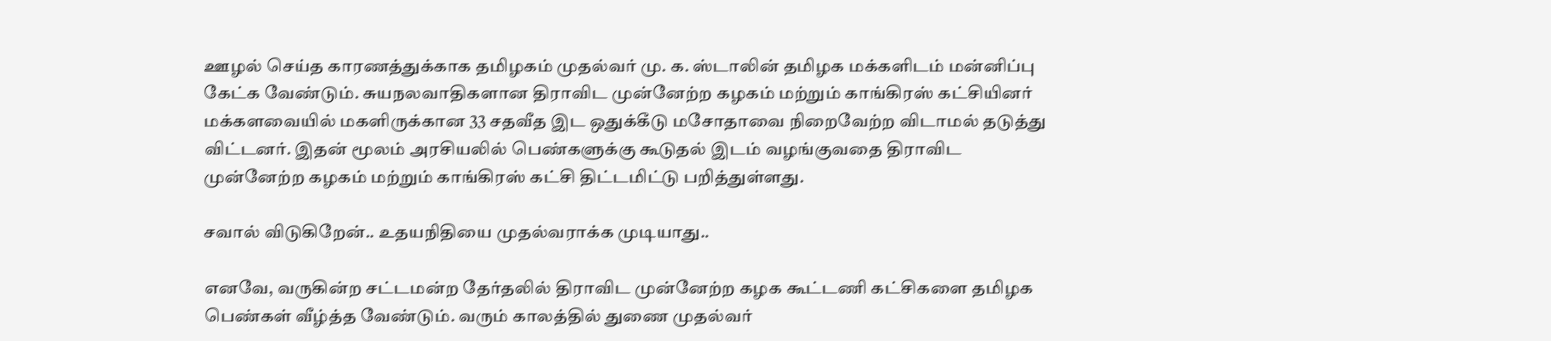ஊழல் செய்த காரணத்துக்காக தமிழகம் முதல்வர் மு. க. ஸ்டாலின் தமிழக மக்களிடம் மன்னிப்பு கேட்க வேண்டும். சுயநலவாதிகளான திராவிட முன்னேற்ற கழகம் மற்றும் காங்கிரஸ் கட்சியினர் மக்களவையில் மகளிருக்கான 33 சதவீத இட ஒதுக்கீடு மசோதாவை நிறைவேற்ற விடாமல் தடுத்து விட்டனர். இதன் மூலம் அரசியலில் பெண்களுக்கு கூடுதல் இடம் வழங்குவதை திராவிட முன்னேற்ற கழகம் மற்றும் காங்கிரஸ் கட்சி திட்டமிட்டு பறித்துள்ளது.

சவால் விடுகிறேன்.. உதயநிதியை முதல்வராக்க முடியாது..

எனவே, வருகின்ற சட்டமன்ற தேர்தலில் திராவிட முன்னேற்ற கழக கூட்டணி கட்சிகளை தமிழக பெண்கள் வீழ்த்த வேண்டும். வரும் காலத்தில் துணை முதல்வர்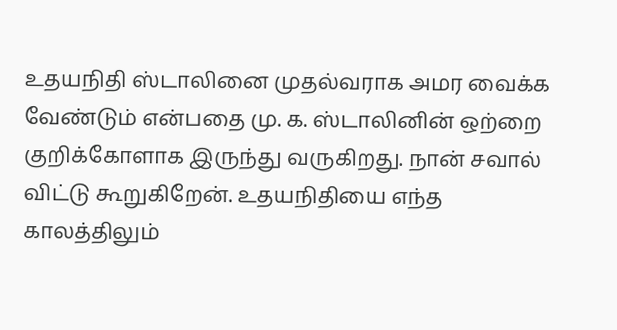உதயநிதி ஸ்டாலினை முதல்வராக அமர வைக்க வேண்டும் என்பதை மு. க. ஸ்டாலினின் ஒற்றை குறிக்கோளாக இருந்து வருகிறது. நான் சவால் விட்டு கூறுகிறேன். உதயநிதியை எந்த காலத்திலும்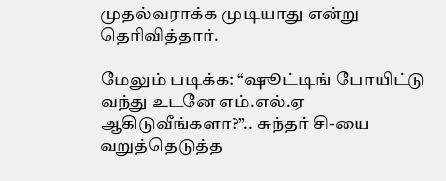முதல்வராக்க முடியாது என்று தெரிவித்தார்.

மேலும் படிக்க: “ஷூட்டிங் போயிட்டு வந்து உடனே எம்.எல்.ஏ ஆகிடுவீங்களா?”.. சுந்தர் சி-யை வறுத்தெடுத்த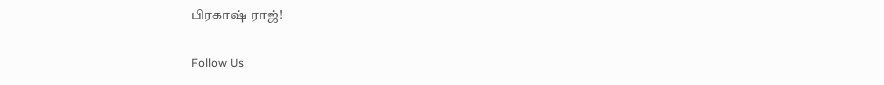பிரகாஷ் ராஜ்!

Follow Us